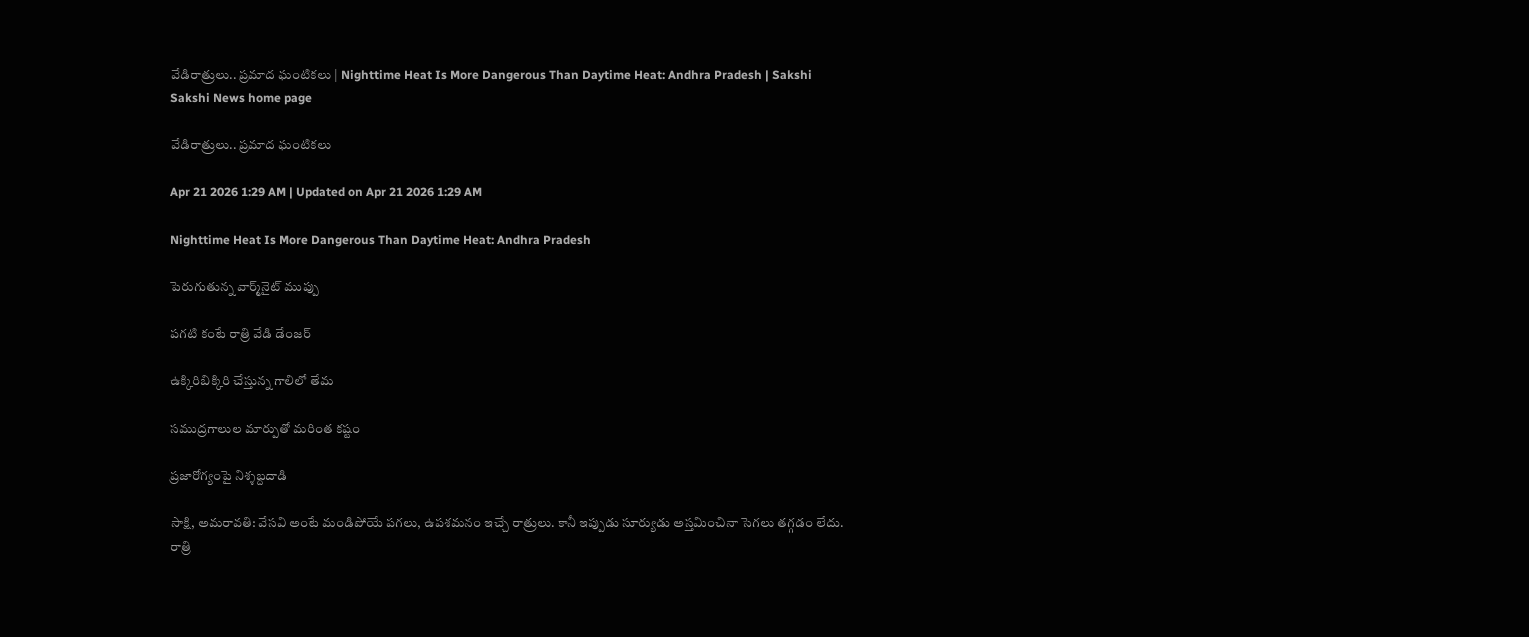వేడిరాత్రులు.. ప్రమాద ఘంటికలు | Nighttime Heat Is More Dangerous Than Daytime Heat: Andhra Pradesh | Sakshi
Sakshi News home page

వేడిరాత్రులు.. ప్రమాద ఘంటికలు

Apr 21 2026 1:29 AM | Updated on Apr 21 2026 1:29 AM

Nighttime Heat Is More Dangerous Than Daytime Heat: Andhra Pradesh

పెరుగుతున్న వార్మ్‌నైట్‌ ముప్పు

పగటి కంటే రాత్రి వేడి డేంజర్‌

ఉక్కిరిబిక్కిరి చేస్తున్న గాలిలో తేమ

సముద్రగాలుల మార్పుతో మరింత కష్టం

ప్రజారోగ్యంపై నిశ్శబ్దదాడి

సాక్షి, అమరావతి: వేసవి అంటే మండిపోయే పగలు, ఉపశమనం ఇచ్చే రాత్రులు. కానీ ఇప్పుడు సూర్యుడు అస్తమించినా సెగలు తగ్గడం లేదు. రాత్రి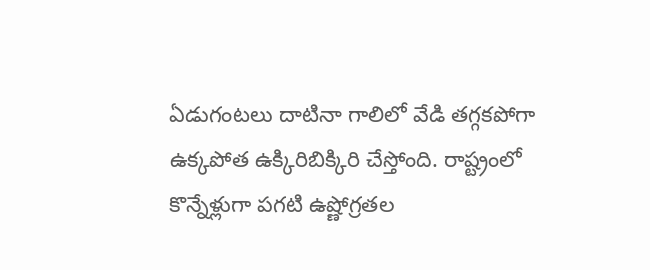ఏడుగంటలు దాటినా గాలిలో వేడి తగ్గకపోగా ఉక్కపోత ఉక్కిరిబిక్కిరి చేస్తోంది. రాష్ట్రంలో కొన్నేళ్లుగా పగటి ఉష్ణోగ్రతల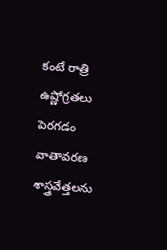కంటే రాత్రి ఉష్ణోగ్రతలు పెరగడం వాతావరణ శాస్త్రవేత్తలను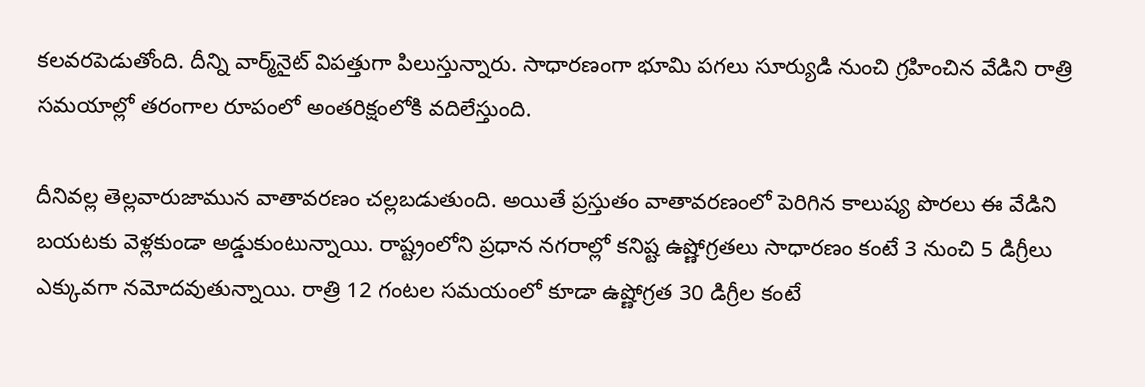కలవరపెడుతోంది. దీన్ని వార్మ్‌నైట్‌ విపత్తుగా పిలుస్తున్నారు. సాధారణంగా భూమి పగలు సూర్యుడి నుంచి గ్రహించిన వేడిని రాత్రి సమయాల్లో తరంగాల రూపంలో అంతరిక్షంలోకి వదిలేస్తుంది.

దీనివల్ల తెల్లవారుజామున వాతావరణం చల్లబడుతుంది. అయితే ప్రస్తుతం వాతావరణంలో పెరిగిన కాలుష్య పొరలు ఈ వేడిని బయటకు వెళ్లకుండా అడ్డుకుంటున్నాయి. రాష్ట్రంలోని ప్రధాన నగరాల్లో కనిష్ట ఉష్ణోగ్రతలు సాధారణం కంటే 3 నుంచి 5 డిగ్రీలు ఎక్కువగా నమోదవుతున్నాయి. రాత్రి 12 గంటల సమయంలో కూడా ఉష్ణోగ్రత 30 డిగ్రీల కంటే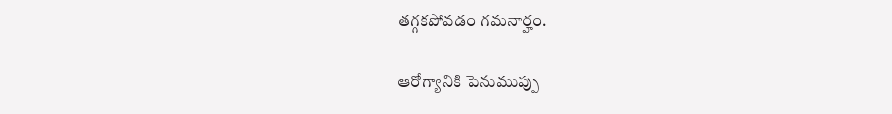తగ్గకపోవడం గమనార్హం.

ఆరోగ్యానికి పెనుముప్పు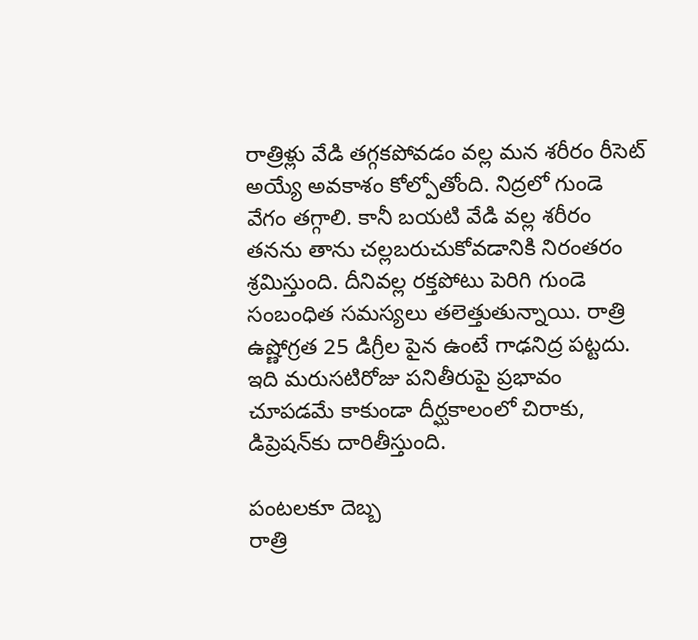రాత్రిళ్లు వేడి తగ్గకపోవడం వల్ల మన శరీరం రీసెట్‌ అయ్యే అవకాశం కోల్పోతోంది. నిద్రలో గుండె వేగం తగ్గాలి. కానీ బయటి వేడి వల్ల శరీరం తనను తాను చల్లబరుచుకోవడానికి నిరంతరం శ్రమిస్తుంది. దీనివల్ల రక్తపోటు పెరిగి గుండె సంబంధిత సమస్యలు తలెత్తుతున్నాయి. రాత్రి ఉష్ణోగ్రత 25 డిగ్రీల పైన ఉంటే గాఢనిద్ర పట్టదు. ఇది మరుసటిరోజు పనితీరుపై ప్రభావం చూపడమే కాకుండా దీర్ఘకాలంలో చిరాకు, డిప్రెషన్‌కు దారితీస్తుంది.

పంటలకూ దెబ్బ
రాత్రి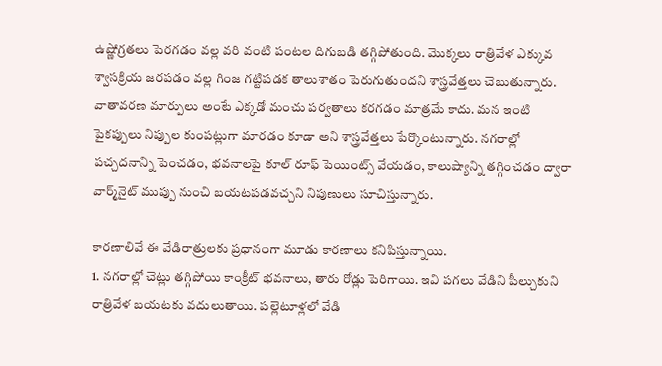ఉష్ణోగ్రతలు పెరగడం వల్ల వరి వంటి పంటల దిగుబడి తగ్గిపోతుంది. మొక్కలు రాత్రివేళ ఎక్కువ శ్వాసక్రియ జరపడం వల్ల గింజ గట్టిపడక తాలుశాతం పెరుగుతుందని శాస్త్రవేత్తలు చెబుతున్నారు. వాతావరణ మార్పులు అంటే ఎక్కడో మంచు పర్వతాలు కరగడం మాత్రమే కాదు. మన ఇంటి పైకప్పులు నిప్పుల కుంపట్లుగా మారడం కూడా అని శాస్త్రవేత్తలు పేర్కొంటున్నారు. నగరాల్లో పచ్చదనాన్ని పెంచడం, భవనాలపై కూల్‌ రూఫ్‌ పెయింట్స్‌ వేయడం, కాలుష్యాన్ని తగ్గించడం ద్వారా వార్మ్‌నైట్‌ ముప్పు నుంచి బయటపడవచ్చని నిపుణులు సూచిస్తున్నారు.

కారణాలివే ఈ వేడిరాత్రులకు ప్రధానంగా మూడు కారణాలు కనిపిస్తున్నాయి.
1. నగరాల్లో చెట్లు తగ్గిపోయి కాంక్రీట్‌ భవనాలు, తారు రోడ్లు పెరిగాయి. ఇవి పగలు వేడిని పీల్చుకుని రాత్రివేళ బయటకు వదులుతాయి. పల్లెటూళ్లలో వేడి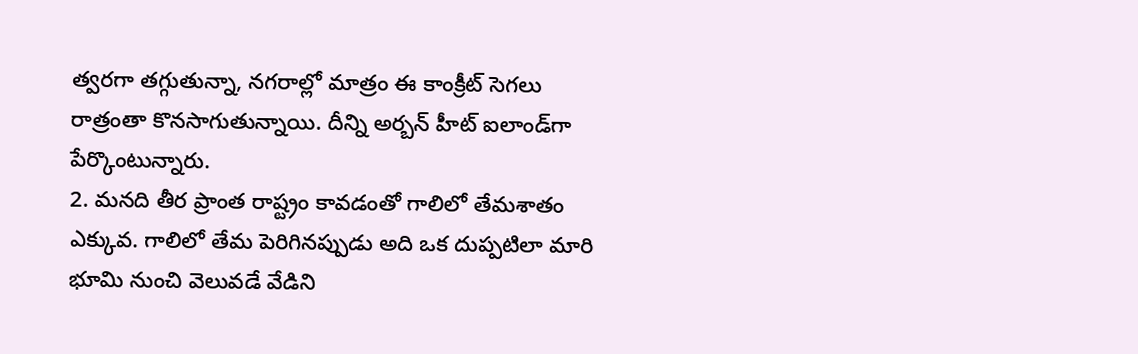త్వరగా తగ్గుతున్నా, నగరాల్లో మాత్రం ఈ కాంక్రీట్‌ సెగలు రాత్రంతా కొనసాగుతున్నాయి. దీన్ని అర్బన్‌ హీట్‌ ఐలాండ్‌గా పేర్కొంటున్నారు.
2. మనది తీర ప్రాంత రాష్ట్రం కావడంతో గాలిలో తేమశాతం ఎక్కువ. గాలిలో తేమ పెరిగినప్పుడు అది ఒక దుప్పటిలా మారి భూమి నుంచి వెలువడే వేడిని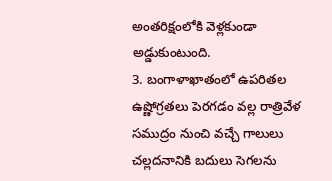అంతరిక్షంలోకి వెళ్లకుండా అడ్డుకుంటుంది.
3. బంగాళాఖాతంలో ఉపరితల ఉష్ణోగ్రతలు పెరగడం వల్ల రాత్రివేళ సముద్రం నుంచి వచ్చే గాలులు చల్లదనానికి బదులు సెగలను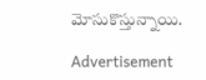మోసుకొస్తున్నాయి.

Advertisement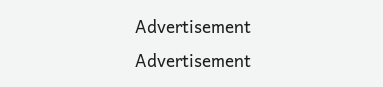Advertisement
Advertisement